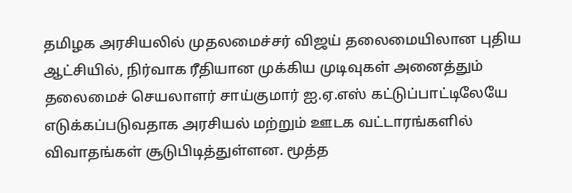தமிழக அரசியலில் முதலமைச்சர் விஜய் தலைமையிலான புதிய ஆட்சியில், நிர்வாக ரீதியான முக்கிய முடிவுகள் அனைத்தும் தலைமைச் செயலாளர் சாய்குமார் ஐ.ஏ.எஸ் கட்டுப்பாட்டிலேயே எடுக்கப்படுவதாக அரசியல் மற்றும் ஊடக வட்டாரங்களில் விவாதங்கள் சூடுபிடித்துள்ளன. மூத்த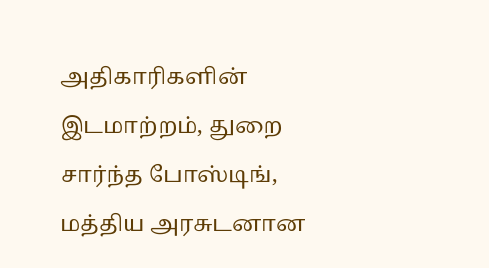அதிகாரிகளின் இடமாற்றம், துறை சார்ந்த போஸ்டிங், மத்திய அரசுடனான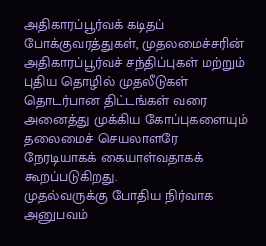அதிகாரப்பூர்வக் கடிதப் போக்குவரத்துகள், முதலமைச்சரின் அதிகாரப்பூர்வச் சந்திப்புகள் மற்றும் புதிய தொழில் முதலீடுகள் தொடர்பான திட்டங்கள் வரை அனைத்து முக்கிய கோப்புகளையும் தலைமைச் செயலாளரே நேரடியாகக் கையாள்வதாகக் கூறப்படுகிறது.
முதல்வருக்கு போதிய நிர்வாக அனுபவம்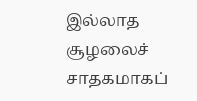இல்லாத சூழலைச் சாதகமாகப்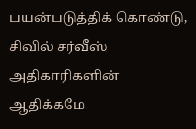பயன்படுத்திக் கொண்டு, சிவில் சர்வீஸ் அதிகாரிகளின் ஆதிக்கமே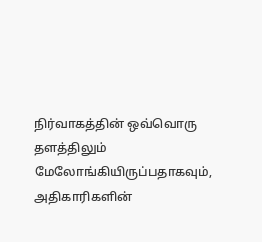நிர்வாகத்தின் ஒவ்வொரு தளத்திலும் மேலோங்கியிருப்பதாகவும், அதிகாரிகளின்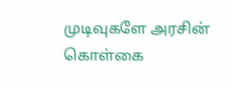முடிவுகளே அரசின் கொள்கை